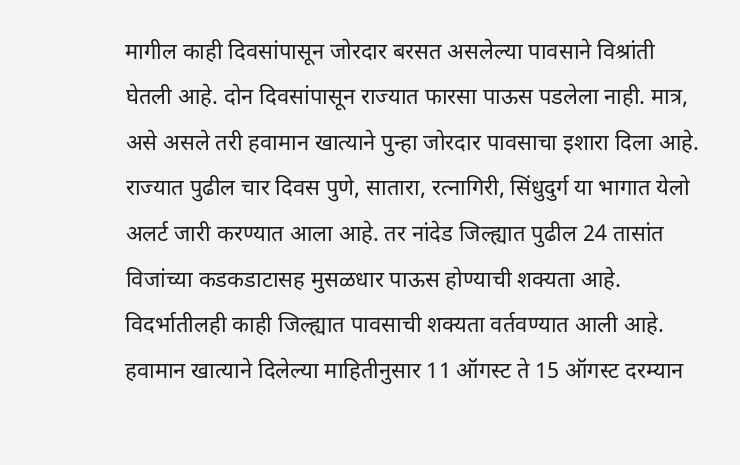मागील काही दिवसांपासून जोरदार बरसत असलेल्या पावसाने विश्रांती घेतली आहे. दोन दिवसांपासून राज्यात फारसा पाऊस पडलेला नाही. मात्र, असे असले तरी हवामान खात्याने पुन्हा जोरदार पावसाचा इशारा दिला आहे.
राज्यात पुढील चार दिवस पुणे, सातारा, रत्नागिरी, सिंधुदुर्ग या भागात येलो अलर्ट जारी करण्यात आला आहे. तर नांदेड जिल्ह्यात पुढील 24 तासांत विजांच्या कडकडाटासह मुसळधार पाऊस होण्याची शक्यता आहे. विदर्भातीलही काही जिल्ह्यात पावसाची शक्यता वर्तवण्यात आली आहे.
हवामान खात्याने दिलेल्या माहितीनुसार 11 ऑगस्ट ते 15 ऑगस्ट दरम्यान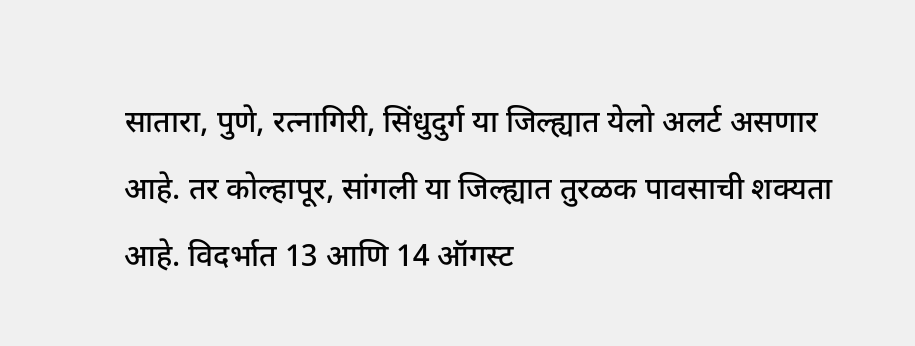सातारा, पुणे, रत्नागिरी, सिंधुदुर्ग या जिल्ह्यात येलो अलर्ट असणार आहे. तर कोल्हापूर, सांगली या जिल्ह्यात तुरळक पावसाची शक्यता आहे. विदर्भात 13 आणि 14 ऑगस्ट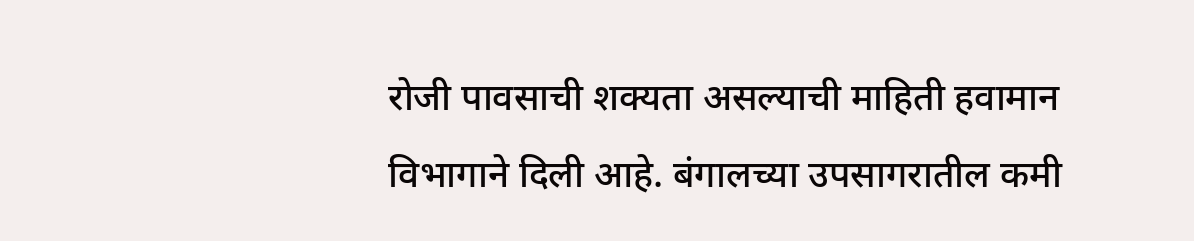रोजी पावसाची शक्यता असल्याची माहिती हवामान विभागाने दिली आहे. बंगालच्या उपसागरातील कमी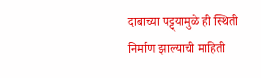दाबाच्या पट्ट्यामुळे ही स्थिती निर्माण झाल्याची माहिती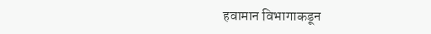हवामान विभागाकडून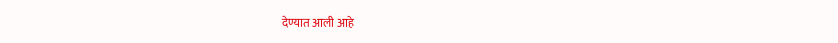देण्यात आली आहे